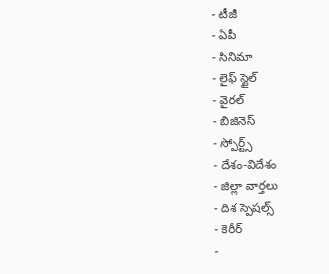- టీజీ
- ఏపీ
- సినిమా
- లైఫ్ స్టైల్
- వైరల్
- బిజినెస్
- స్పోర్ట్స్
- దేశం-విదేశం
- జిల్లా వార్తలు
- దిశ స్పెషల్స్
- కెరీర్
-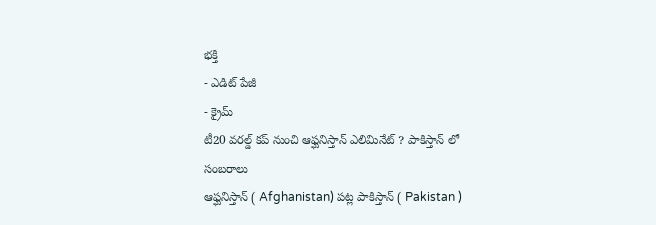భక్తి
- ఎడిట్ పేజీ
- క్రైమ్
టీ20 వరల్డ్ కప్ నుంచి ఆఫ్ఘనిస్తాన్ ఎలిమినేట్ ? పాకిస్తాన్ లో సంబరాలు
ఆఫ్ఘనిస్తాన్ ( Afghanistan) పట్ల పాకిస్తాన్ ( Pakistan )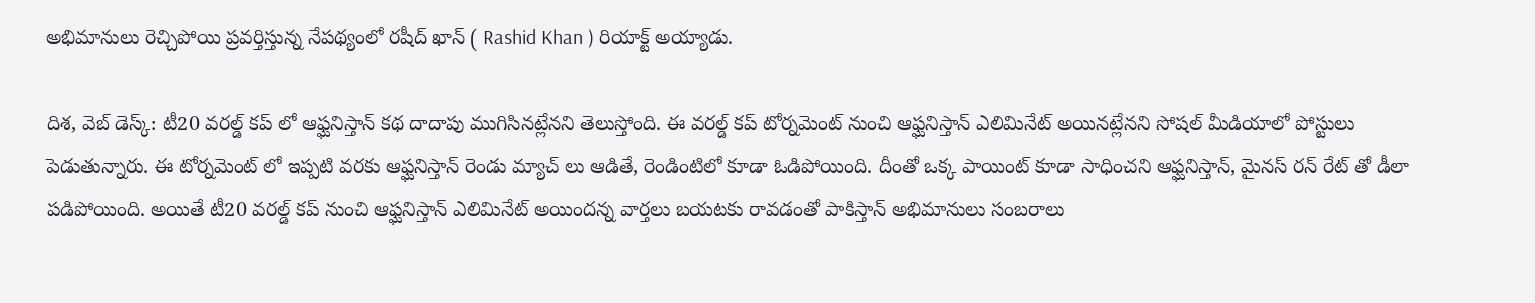అభిమానులు రెచ్చిపోయి ప్రవర్తిస్తున్న నేపథ్యంలో రషీద్ ఖాన్ ( Rashid Khan ) రియాక్ట్ అయ్యాడు.

దిశ, వెబ్ డెస్క్: టీ20 వరల్డ్ కప్ లో ఆఫ్ఘనిస్తాన్ కథ దాదాపు ముగిసినట్లేనని తెలుస్తోంది. ఈ వరల్డ్ కప్ టోర్నమెంట్ నుంచి ఆఫ్ఘనిస్తాన్ ఎలిమినేట్ అయినట్లేనని సోషల్ మీడియాలో పోస్టులు పెడుతున్నారు. ఈ టోర్నమెంట్ లో ఇప్పటి వరకు ఆఫ్ఘనిస్తాన్ రెండు మ్యాచ్ లు ఆడితే, రెండింటిలో కూడా ఓడిపోయింది. దీంతో ఒక్క పాయింట్ కూడా సాధించని ఆఫ్ఘనిస్తాన్, మైనస్ రన్ రేట్ తో డీలా పడిపోయింది. అయితే టీ20 వరల్డ్ కప్ నుంచి ఆఫ్ఘనిస్తాన్ ఎలిమినేట్ అయిందన్న వార్తలు బయటకు రావడంతో పాకిస్తాన్ అభిమానులు సంబరాలు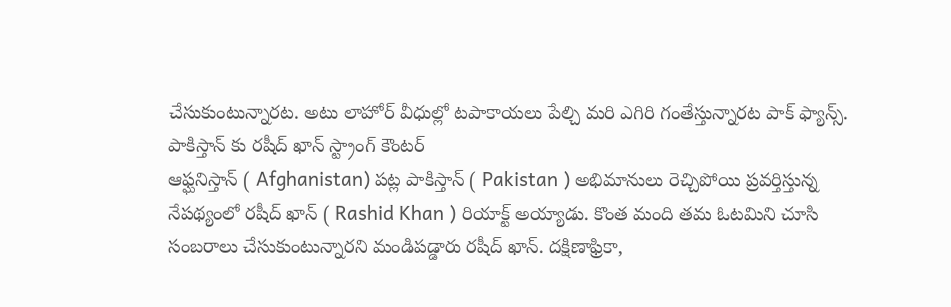చేసుకుంటున్నారట. అటు లాహోర్ వీధుల్లో టపాకాయలు పేల్చి మరి ఎగిరి గంతేస్తున్నారట పాక్ ఫ్యాన్స్.
పాకిస్తాన్ కు రషీద్ ఖాన్ స్ట్రాంగ్ కౌంటర్
ఆఫ్ఘనిస్తాన్ ( Afghanistan) పట్ల పాకిస్తాన్ ( Pakistan ) అభిమానులు రెచ్చిపోయి ప్రవర్తిస్తున్న నేపథ్యంలో రషీద్ ఖాన్ ( Rashid Khan ) రియాక్ట్ అయ్యాడు. కొంత మంది తమ ఓటమిని చూసి సంబరాలు చేసుకుంటున్నారని మండిపడ్డారు రషీద్ ఖాన్. దక్షిణాఫ్రికా,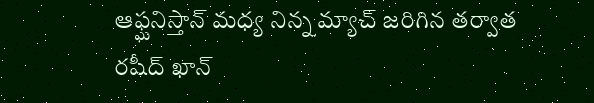ఆఫ్ఘనిస్తాన్ మధ్య నిన్న మ్యాచ్ జరిగిన తర్వాత రషీద్ ఖాన్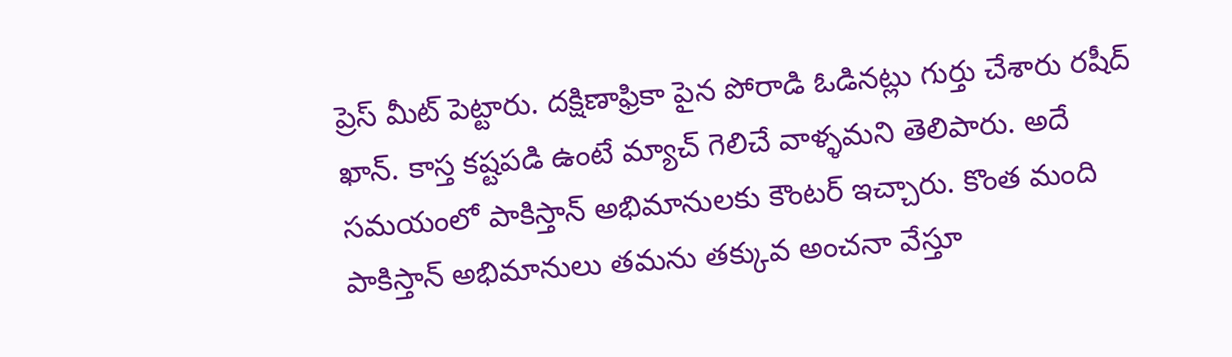ప్రెస్ మీట్ పెట్టారు. దక్షిణాఫ్రికా పైన పోరాడి ఓడినట్లు గుర్తు చేశారు రషీద్ ఖాన్. కాస్త కష్టపడి ఉంటే మ్యాచ్ గెలిచే వాళ్ళమని తెలిపారు. అదే సమయంలో పాకిస్తాన్ అభిమానులకు కౌంటర్ ఇచ్చారు. కొంత మంది పాకిస్తాన్ అభిమానులు తమను తక్కువ అంచనా వేస్తూ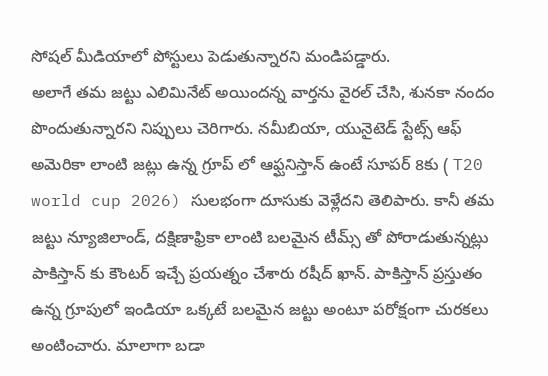సోషల్ మీడియాలో పోస్టులు పెడుతున్నారని మండిపడ్డారు.
అలాగే తమ జట్టు ఎలిమినేట్ అయిందన్న వార్తను వైరల్ చేసి, శునకా నందం పొందుతున్నారని నిప్పులు చెరిగారు. నమీబియా, యునైటెడ్ స్టేట్స్ ఆఫ్ అమెరికా లాంటి జట్లు ఉన్న గ్రూప్ లో ఆఫ్ఘనిస్తాన్ ఉంటే సూపర్ 8కు ( T20 world cup 2026) సులభంగా దూసుకు వెళ్లేదని తెలిపారు. కానీ తమ జట్టు న్యూజిలాండ్, దక్షిణాఫ్రికా లాంటి బలమైన టీమ్స్ తో పోరాడుతున్నట్లు పాకిస్తాన్ కు కౌంటర్ ఇచ్చే ప్రయత్నం చేశారు రషీద్ ఖాన్. పాకిస్తాన్ ప్రస్తుతం ఉన్న గ్రూపులో ఇండియా ఒక్కటే బలమైన జట్టు అంటూ పరోక్షంగా చురకలు అంటించారు. మాలాగా బడా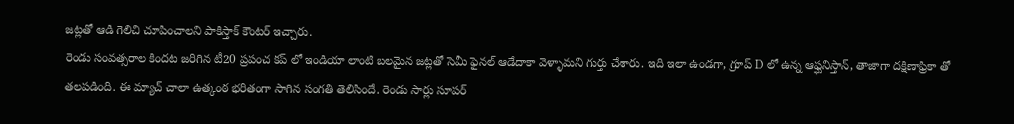జట్లతో ఆడి గెలిచి చూపించాలని పాకిస్తాక్ కౌంటర్ ఇచ్చారు.
రెండు సంవత్సరాల కిందట జరిగిన టీ20 ప్రపంచ కప్ లో ఇండియా లాంటి బలమైన జట్లతో సెమీ ఫైనల్ ఆడేదాకా వెళ్ళామని గుర్తు చేశారు. ఇది ఇలా ఉండగా, గ్రూప్ D లో ఉన్న ఆఫ్ఘనిస్తాన్, తాజాగా దక్షిణాఫ్రికా తో తలపడింది. ఈ మ్యాచ్ చాలా ఉత్కంఠ భరితంగా సాగిన సంగతి తెలిసిందే. రెండు సార్లు సూపర్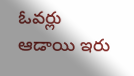ఓవర్లు ఆడాయి ఇరు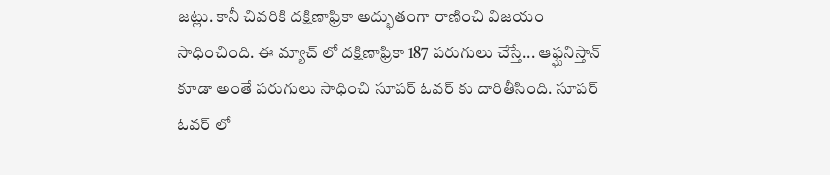జట్లు. కానీ చివరికి దక్షిణాఫ్రికా అద్భుతంగా రాణించి విజయం సాధించింది. ఈ మ్యాచ్ లో దక్షిణాఫ్రికా 187 పరుగులు చేస్తే... ఆఫ్ఘనిస్తాన్ కూడా అంతే పరుగులు సాధించి సూపర్ ఓవర్ కు దారితీసింది. సూపర్ ఓవర్ లో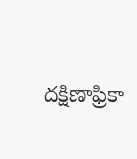దక్షిణాఫ్రికా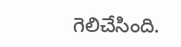గెలిచేసింది.